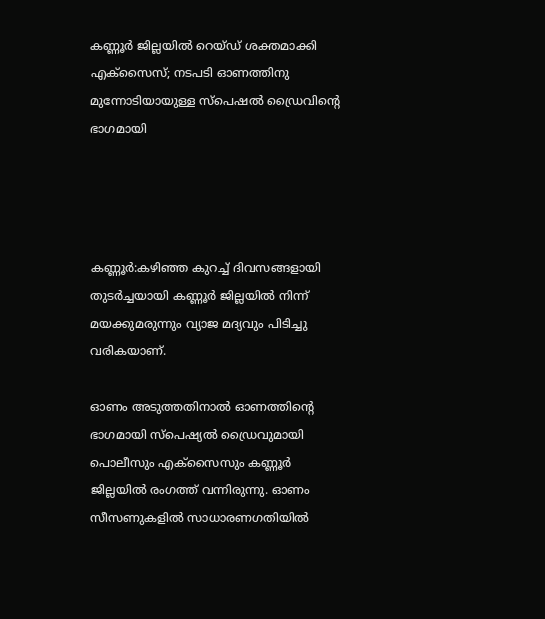കണ്ണൂര്‍ ജില്ലയില്‍ റെയ്ഡ് ശക്തമാക്കി എക്‌സൈസ്; നടപടി ഓണത്തിനു മുന്നോടിയായുള്ള സ്‌പെഷല്‍ ഡ്രൈവിന്റെ ഭാഗമായി




കണ്ണൂര്‍:കഴിഞ്ഞ കുറച്ച്‌ ദിവസങ്ങളായി തുടര്‍ച്ചയായി കണ്ണൂര്‍ ജില്ലയില്‍ നിന്ന് മയക്കുമരുന്നും വ്യാജ മദ്യവും പിടിച്ചു വരികയാണ്.

ഓണം അടുത്തതിനാല്‍ ഓണത്തിന്റെ ഭാഗമായി സ്‌പെഷ്യല്‍ ഡ്രൈവുമായി പൊലീസും എക്‌സൈസും കണ്ണൂര്‍ ജില്ലയില്‍ രംഗത്ത് വന്നിരുന്നു. ഓണം സീസണുകളില്‍ സാധാരണഗതിയില്‍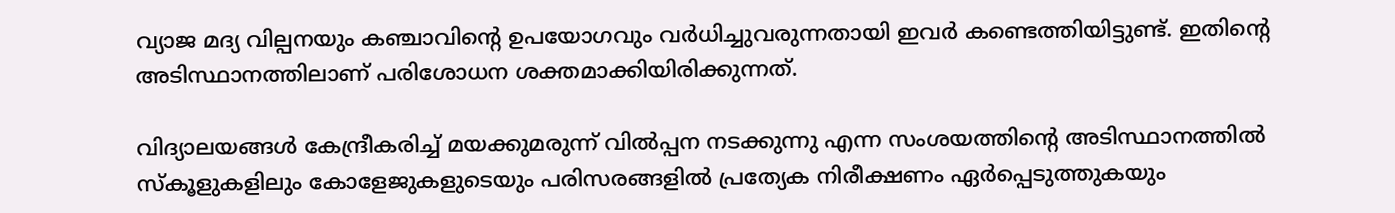വ്യാജ മദ്യ വില്പനയും കഞ്ചാവിന്റെ ഉപയോഗവും വര്‍ധിച്ചുവരുന്നതായി ഇവര്‍ കണ്ടെത്തിയിട്ടുണ്ട്. ഇതിന്റെ അടിസ്ഥാനത്തിലാണ് പരിശോധന ശക്തമാക്കിയിരിക്കുന്നത്.

വിദ്യാലയങ്ങള്‍ കേന്ദ്രീകരിച്ച്‌ മയക്കുമരുന്ന് വില്‍പ്പന നടക്കുന്നു എന്ന സംശയത്തിന്റെ അടിസ്ഥാനത്തില്‍ സ്‌കൂളുകളിലും കോളേജുകളുടെയും പരിസരങ്ങളില്‍ പ്രത്യേക നിരീക്ഷണം ഏര്‍പ്പെടുത്തുകയും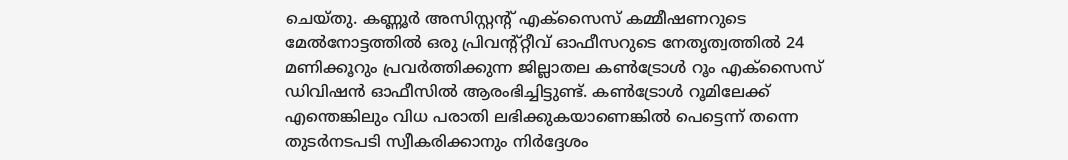ചെയ്തു. കണ്ണൂര്‍ അസിസ്റ്റന്റ് എക്‌സൈസ് കമ്മീഷണറുടെ മേല്‍നോട്ടത്തില്‍ ഒരു പ്രിവന്റ്റ്റീവ് ഓഫീസറുടെ നേതൃത്വത്തില്‍ 24 മണിക്കൂറും പ്രവര്‍ത്തിക്കുന്ന ജില്ലാതല കണ്‍ട്രോള്‍ റൂം എക്‌സൈസ് ഡിവിഷന്‍ ഓഫീസില്‍ ആരംഭിച്ചിട്ടുണ്ട്. കണ്‍ട്രോള്‍ റൂമിലേക്ക് എന്തെങ്കിലും വിധ പരാതി ലഭിക്കുകയാണെങ്കില്‍ പെട്ടെന്ന് തന്നെ തുടര്‍നടപടി സ്വീകരിക്കാനും നിര്‍ദ്ദേശം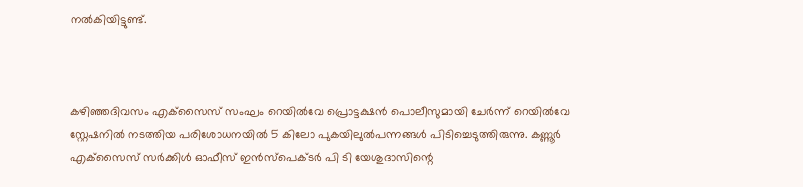നല്‍കിയിട്ടുണ്ട്.



കഴിഞ്ഞദിവസം എക്‌സൈസ് സംഘം റെയില്‍വേ പ്രൊട്ടക്ഷന്‍ പൊലീസുമായി ചേര്‍ന്ന് റെയില്‍വേ സ്റ്റേഷനില്‍ നടത്തിയ പരിശോധനയില്‍ 5 കിലോ പുകയിലുല്‍പന്നങ്ങള്‍ പിടിച്ചെടുത്തിരുന്നു. കണ്ണൂര്‍ എക്‌സൈസ് സര്‍ക്കിള്‍ ഓഫീസ് ഇന്‍സ്‌പെക്ടര്‍ പി ടി യേശുദാസിന്റെ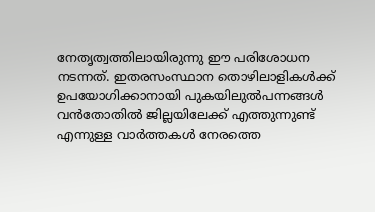നേതൃത്വത്തിലായിരുന്നു ഈ പരിശോധന നടന്നത്. ഇതരസംസ്ഥാന തൊഴിലാളികള്‍ക്ക് ഉപയോഗിക്കാനായി പുകയിലുല്‍പന്നങ്ങള്‍ വന്‍തോതില്‍ ജില്ലയിലേക്ക് എത്തുന്നുണ്ട് എന്നുള്ള വാര്‍ത്തകള്‍ നേരത്തെ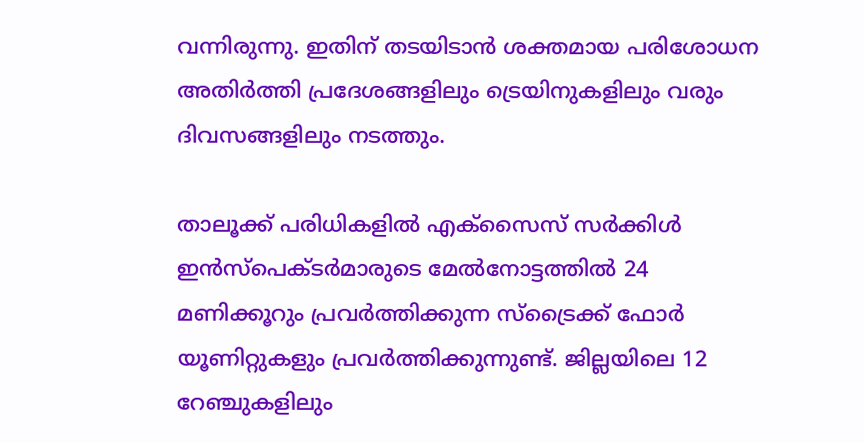വന്നിരുന്നു. ഇതിന് തടയിടാന്‍ ശക്തമായ പരിശോധന അതിര്‍ത്തി പ്രദേശങ്ങളിലും ട്രെയിനുകളിലും വരും ദിവസങ്ങളിലും നടത്തും.

താലൂക്ക് പരിധികളില്‍ എക്‌സൈസ് സര്‍ക്കിള്‍ ഇന്‍സ്‌പെക്ടര്‍മാരുടെ മേല്‍നോട്ടത്തില്‍ 24 മണിക്കൂറും പ്രവര്‍ത്തിക്കുന്ന സ്‌ട്രൈക്ക് ഫോര്‍ യൂണിറ്റുകളും പ്രവര്‍ത്തിക്കുന്നുണ്ട്. ജില്ലയിലെ 12 റേഞ്ചുകളിലും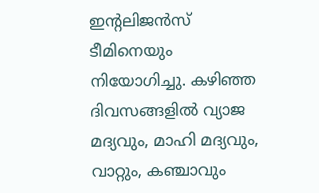ഇന്റലിജന്‍സ് ടീമിനെയും നിയോഗിച്ചു. കഴിഞ്ഞ ദിവസങ്ങളില്‍ വ്യാജ മദ്യവും, മാഹി മദ്യവും, വാറ്റും, കഞ്ചാവും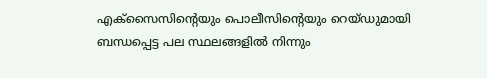എക്‌സൈസിന്റെയും പൊലീസിന്റെയും റെയ്ഡുമായി ബന്ധപ്പെട്ട പല സ്ഥലങ്ങളില്‍ നിന്നും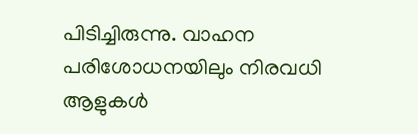പിടിച്ചിരുന്നു. വാഹന പരിശോധനയിലും നിരവധി ആളുകള്‍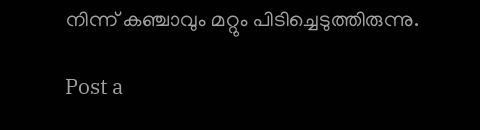നിന്ന് കഞ്ചാവും മറ്റും പിടിച്ചെടുത്തിരുന്നു.

Post a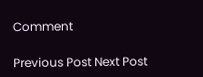Comment

Previous Post Next Post